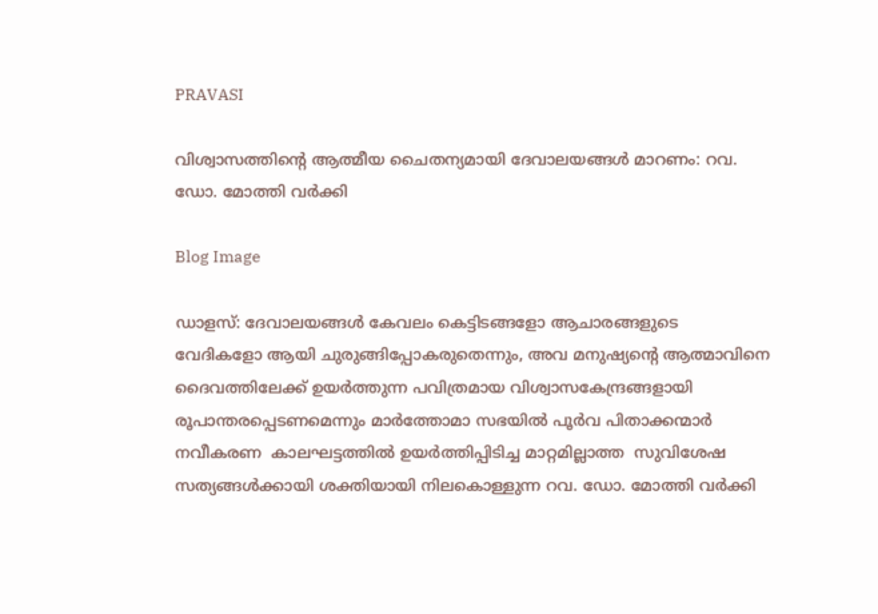PRAVASI

വിശ്വാസത്തിന്റെ ആത്മീയ ചൈതന്യമായി ദേവാലയങ്ങൾ മാറണം: റവ. ഡോ. മോത്തി വർക്കി

Blog Image

ഡാളസ്: ദേവാലയങ്ങൾ കേവലം കെട്ടിടങ്ങളോ ആചാരങ്ങളുടെ വേദികളോ ആയി ചുരുങ്ങിപ്പോകരുതെന്നും, അവ മനുഷ്യന്റെ ആത്മാവിനെ ദൈവത്തിലേക്ക് ഉയർത്തുന്ന പവിത്രമായ വിശ്വാസകേന്ദ്രങ്ങളായി രൂപാന്തരപ്പെടണമെന്നും മാർത്തോമാ സഭയിൽ പൂർവ പിതാക്കന്മാർ നവീകരണ  കാലഘട്ടത്തിൽ ഉയർത്തിപ്പിടിച്ച മാറ്റമില്ലാത്ത  സുവിശേഷ സത്യങ്ങൾക്കായി ശക്തിയായി നിലകൊള്ളുന്ന റവ. ഡോ. മോത്തി വർക്കി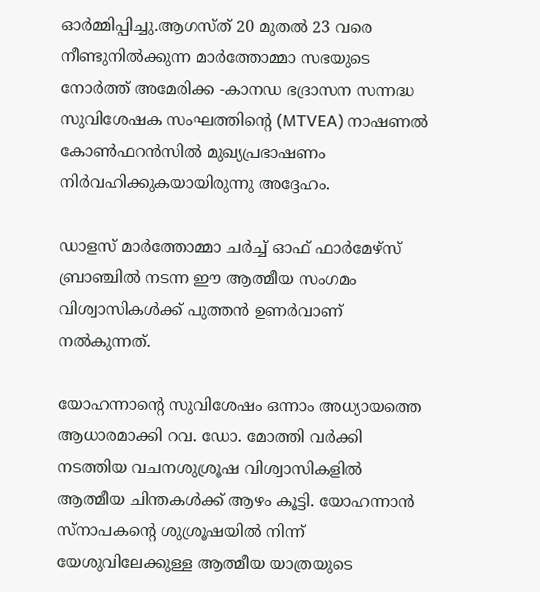ഓർമ്മിപ്പിച്ചു.ആഗസ്ത് 20 മുതൽ 23 വരെ നീണ്ടുനിൽക്കുന്ന മാർത്തോമ്മാ സഭയുടെ നോർത്ത് അമേരിക്ക -കാനഡ ഭദ്രാസന സന്നദ്ധ സുവിശേഷക സംഘത്തിന്റെ (MTVEA) നാഷണൽ കോൺഫറൻസിൽ മുഖ്യപ്രഭാഷണം നിർവഹിക്കുകയായിരുന്നു അദ്ദേഹം.

ഡാളസ് മാർത്തോമ്മാ ചർച്ച് ഓഫ് ഫാർമേഴ്‌സ് ബ്രാഞ്ചിൽ നടന്ന ഈ ആത്മീയ സംഗമം വിശ്വാസികൾക്ക് പുത്തൻ ഉണർവാണ് നൽകുന്നത്.

യോഹന്നാന്റെ സുവിശേഷം ഒന്നാം അധ്യായത്തെ ആധാരമാക്കി റവ. ഡോ. മോത്തി വർക്കി നടത്തിയ വചനശുശ്രൂഷ വിശ്വാസികളിൽ ആത്മീയ ചിന്തകൾക്ക് ആഴം കൂട്ടി. യോഹന്നാൻ  സ്നാപകന്റെ ശുശ്രൂഷയിൽ നിന്ന് യേശുവിലേക്കുള്ള ആത്മീയ യാത്രയുടെ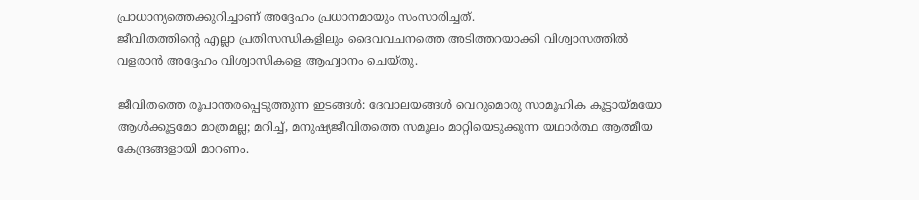പ്രാധാന്യത്തെക്കുറിച്ചാണ് അദ്ദേഹം പ്രധാനമായും സംസാരിച്ചത്.
ജീവിതത്തിന്റെ എല്ലാ പ്രതിസന്ധികളിലും ദൈവവചനത്തെ അടിത്തറയാക്കി വിശ്വാസത്തിൽ വളരാൻ അദ്ദേഹം വിശ്വാസികളെ ആഹ്വാനം ചെയ്തു.

ജീവിതത്തെ രൂപാന്തരപ്പെടുത്തുന്ന ഇടങ്ങൾ: ദേവാലയങ്ങൾ വെറുമൊരു സാമൂഹിക കൂട്ടായ്മയോ ആൾക്കൂട്ടമോ മാത്രമല്ല; മറിച്ച്, മനുഷ്യജീവിതത്തെ സമൂലം മാറ്റിയെടുക്കുന്ന യഥാർത്ഥ ആത്മീയ കേന്ദ്രങ്ങളായി മാറണം.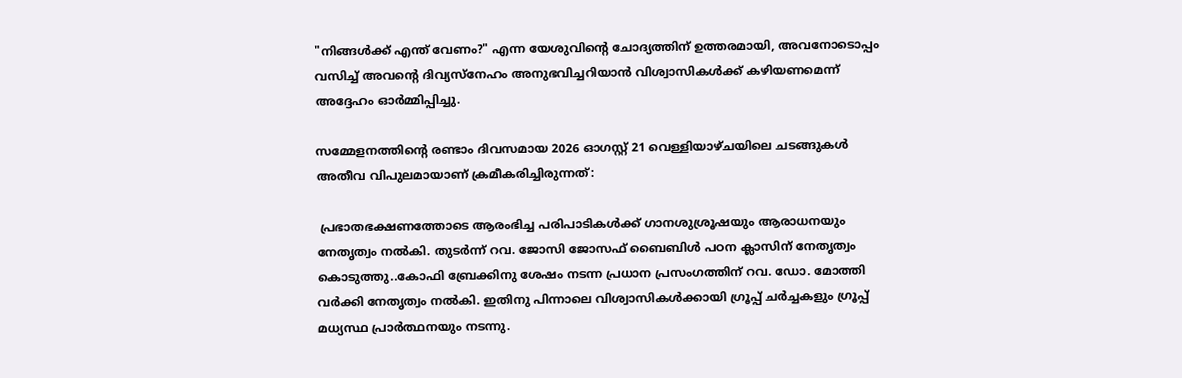"നിങ്ങൾക്ക് എന്ത് വേണം?" എന്ന യേശുവിന്റെ ചോദ്യത്തിന് ഉത്തരമായി, അവനോടൊപ്പം വസിച്ച് അവന്റെ ദിവ്യസ്നേഹം അനുഭവിച്ചറിയാൻ വിശ്വാസികൾക്ക് കഴിയണമെന്ന് അദ്ദേഹം ഓർമ്മിപ്പിച്ചു.

സമ്മേളനത്തിന്റെ രണ്ടാം ദിവസമായ 2026 ഓഗസ്റ്റ് 21 വെള്ളിയാഴ്ചയിലെ ചടങ്ങുകൾ അതീവ വിപുലമായാണ് ക്രമീകരിച്ചിരുന്നത്:

 പ്രഭാതഭക്ഷണത്തോടെ ആരംഭിച്ച പരിപാടികൾക്ക് ഗാനശുശ്രൂഷയും ആരാധനയും നേതൃത്വം നൽകി. തുടർന്ന് റവ. ജോസി ജോസഫ് ബൈബിൾ പഠന ക്ലാസിന് നേതൃത്വം കൊടുത്തു..കോഫി ബ്രേക്കിനു ശേഷം നടന്ന പ്രധാന പ്രസംഗത്തിന് റവ. ഡോ. മോത്തി വർക്കി നേതൃത്വം നൽകി. ഇതിനു പിന്നാലെ വിശ്വാസികൾക്കായി ഗ്രൂപ്പ് ചർച്ചകളും ഗ്രൂപ്പ് മധ്യസ്ഥ പ്രാർത്ഥനയും നടന്നു.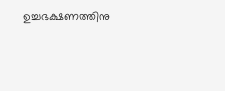ഉച്ചഭക്ഷണത്തിനു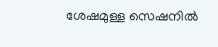ശേഷമുള്ള സെഷനിൽ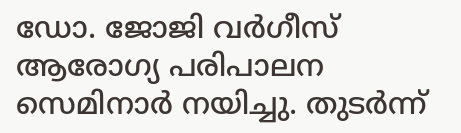ഡോ. ജോജി വർഗീസ് ആരോഗ്യ പരിപാലന സെമിനാർ നയിച്ചു. തുടർന്ന്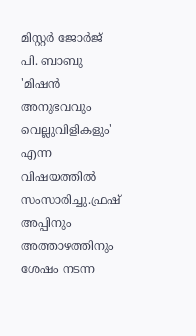മിസ്റ്റർ ജോർജ് പി. ബാബു 'മിഷൻ അനുഭവവും വെല്ലുവിളികളും' എന്ന വിഷയത്തിൽ സംസാരിച്ചു.ഫ്രഷ് അപ്പിനും അത്താഴത്തിനും ശേഷം നടന്ന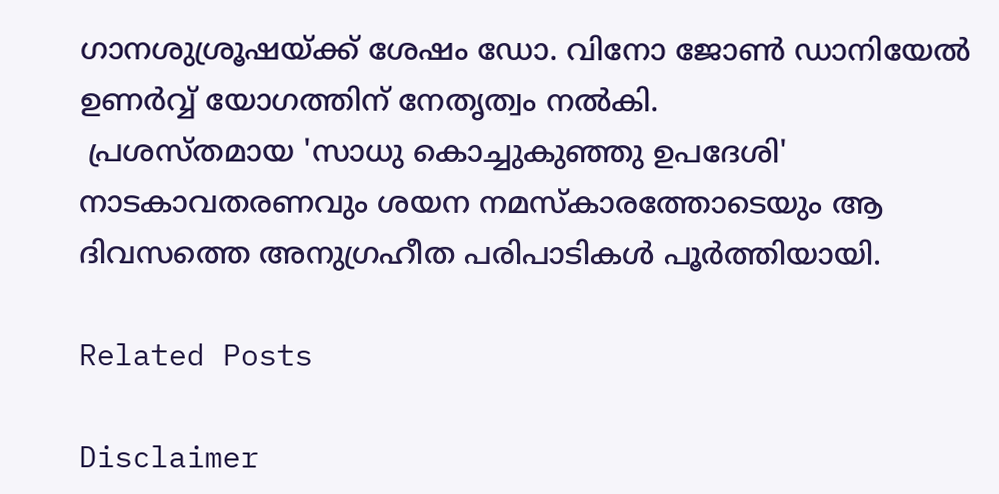ഗാനശുശ്രൂഷയ്ക്ക് ശേഷം ഡോ. വിനോ ജോൺ ഡാനിയേൽ ഉണർവ്വ് യോഗത്തിന് നേതൃത്വം നൽകി.
 പ്രശസ്തമായ 'സാധു കൊച്ചുകുഞ്ഞു ഉപദേശി' നാടകാവതരണവും ശയന നമസ്കാരത്തോടെയും ആ ദിവസത്തെ അനുഗ്രഹീത പരിപാടികൾ പൂർത്തിയായി.

Related Posts

Disclaimer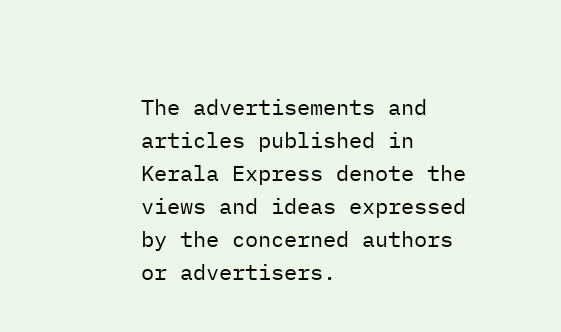The advertisements and articles published in Kerala Express denote the views and ideas expressed by the concerned authors or advertisers.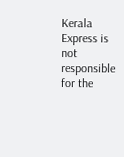Kerala Express is not responsible for the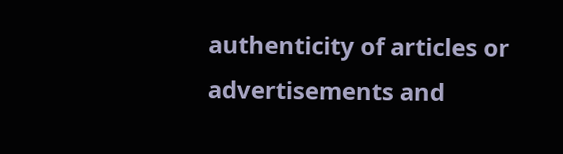authenticity of articles or advertisements and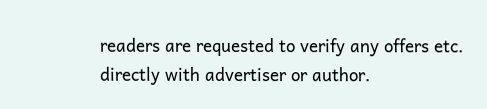readers are requested to verify any offers etc. directly with advertiser or author.